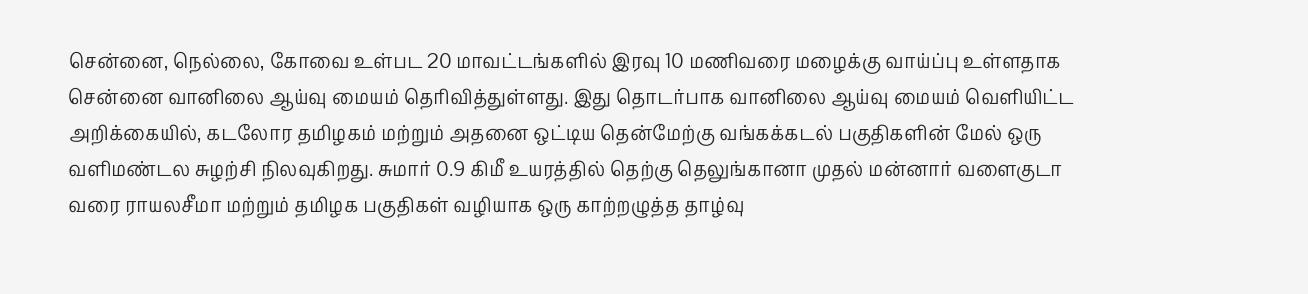சென்னை, நெல்லை, கோவை உள்பட 20 மாவட்டங்களில் இரவு 10 மணிவரை மழைக்கு வாய்ப்பு உள்ளதாக சென்னை வானிலை ஆய்வு மையம் தெரிவித்துள்ளது. இது தொடர்பாக வானிலை ஆய்வு மையம் வெளியிட்ட அறிக்கையில், கடலோர தமிழகம் மற்றும் அதனை ஒட்டிய தென்மேற்கு வங்கக்கடல் பகுதிகளின் மேல் ஒரு வளிமண்டல சுழற்சி நிலவுகிறது. சுமார் 0.9 கிமீ உயரத்தில் தெற்கு தெலுங்கானா முதல் மன்னார் வளைகுடா வரை ராயலசீமா மற்றும் தமிழக பகுதிகள் வழியாக ஒரு காற்றழுத்த தாழ்வு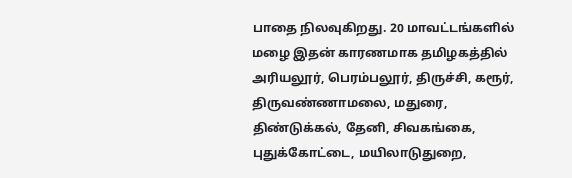பாதை நிலவுகிறது. 20 மாவட்டங்களில் மழை இதன் காரணமாக தமிழகத்தில் அரியலூர், பெரம்பலூர், திருச்சி, கரூர், திருவண்ணாமலை, மதுரை, திண்டுக்கல், தேனி, சிவகங்கை, புதுக்கோட்டை, மயிலாடுதுறை,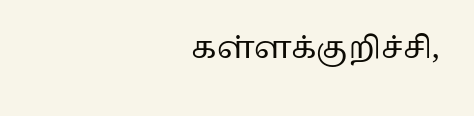கள்ளக்குறிச்சி,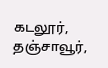கடலூர், தஞ்சாவூர்,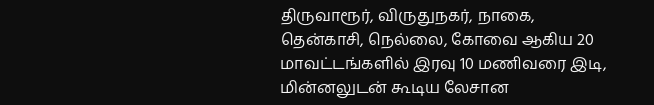திருவாரூர், விருதுநகர், நாகை, தென்காசி, நெல்லை, கோவை ஆகிய 20 மாவட்டங்களில் இரவு 10 மணிவரை இடி, மின்னலுடன் கூடிய லேசான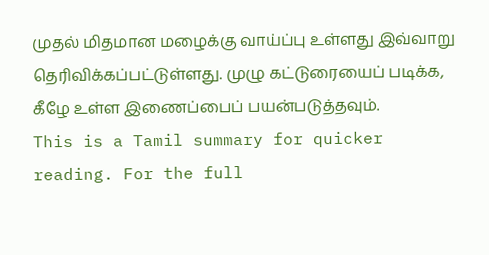முதல் மிதமான மழைக்கு வாய்ப்பு உள்ளது இவ்வாறு தெரிவிக்கப்பட்டுள்ளது. முழு கட்டுரையைப் படிக்க, கீழே உள்ள இணைப்பைப் பயன்படுத்தவும்.
This is a Tamil summary for quicker reading. For the full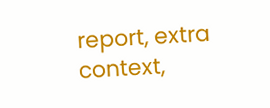report, extra context,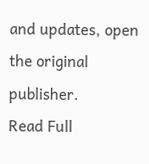and updates, open the original publisher.
Read Full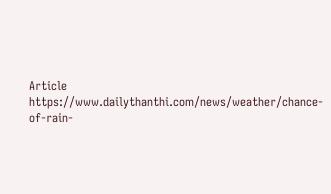Article
https://www.dailythanthi.com/news/weather/chance-of-rain-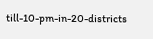till-10-pm-in-20-districts